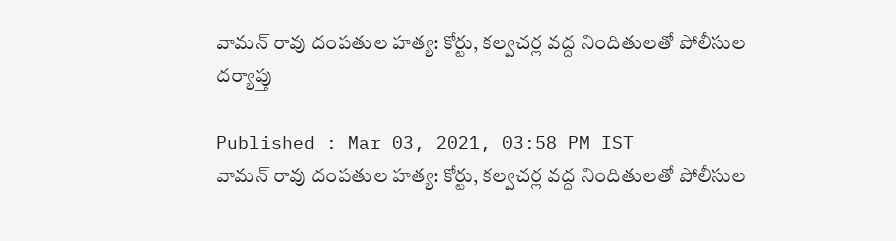వామన్ రావు దంపతుల హత్య: కోర్టు, కల్వచర్ల వద్ద నిందితులతో పోలీసుల దర్యాప్తు

Published : Mar 03, 2021, 03:58 PM IST
వామన్ రావు దంపతుల హత్య: కోర్టు, కల్వచర్ల వద్ద నిందితులతో పోలీసుల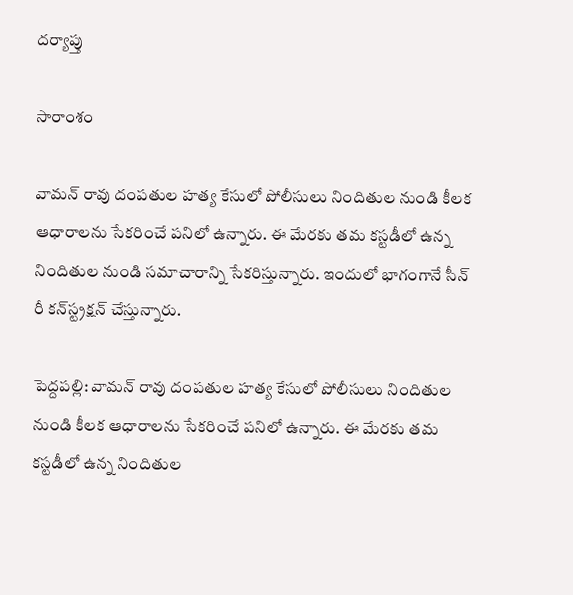దర్యాప్తు

సారాంశం

వామన్ రావు దంపతుల హత్య కేసులో పోలీసులు నిందితుల నుండి కీలక ఆధారాలను సేకరించే పనిలో ఉన్నారు. ఈ మేరకు తమ కస్టడీలో ఉన్న నిందితుల నుండి సమాచారాన్ని సేకరిస్తున్నారు. ఇందులో భాగంగానే సీన్ రీ కన్‌స్ట్రక్షన్ చేస్తున్నారు.

పెద్దపల్లి: వామన్ రావు దంపతుల హత్య కేసులో పోలీసులు నిందితుల నుండి కీలక ఆధారాలను సేకరించే పనిలో ఉన్నారు. ఈ మేరకు తమ కస్టడీలో ఉన్న నిందితుల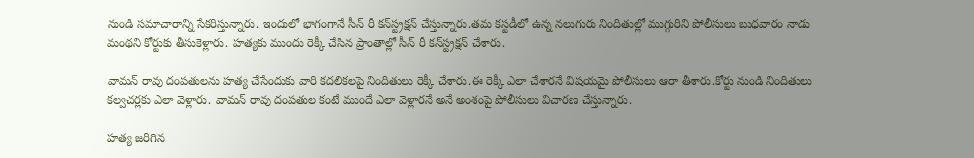నుండి సమాచారాన్ని సేకరిస్తున్నారు. ఇందులో భాగంగానే సీన్ రీ కన్‌స్ట్రక్షన్ చేస్తున్నారు.తమ కస్టడీలో ఉన్న నలుగురు నిందితుల్లో ముగ్గురిని పోలీసులు బుధవారం నాడు మంథని కోర్టుకు తీసుకెళ్లారు. హత్యకు ముందు రెక్కీ చేసిన ప్రాంతాల్లో సీన్ రీ కన్‌స్ట్రక్షన్ చేశారు.

వామన్ రావు దంపతులను హత్య చేసేందుకు వారి కదలికలపై నిందితులు రెక్కీ చేశారు.ఈ రెక్కీ ఎలా చేశారనే విషయమై పోలీసులు ఆరా తీశారు.కోర్టు నుండి నిందితులు కల్వచర్లకు ఎలా వెళ్లారు. వామన్ రావు దంపతుల కంటే ముందే ఎలా వెళ్లారనే అనే అంశంపై పోలీసులు విచారణ చేస్తున్నారు.

హత్య జరిగిన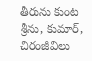తీరును కుంట శ్రీను, కుమార్, చిరంజీవిలు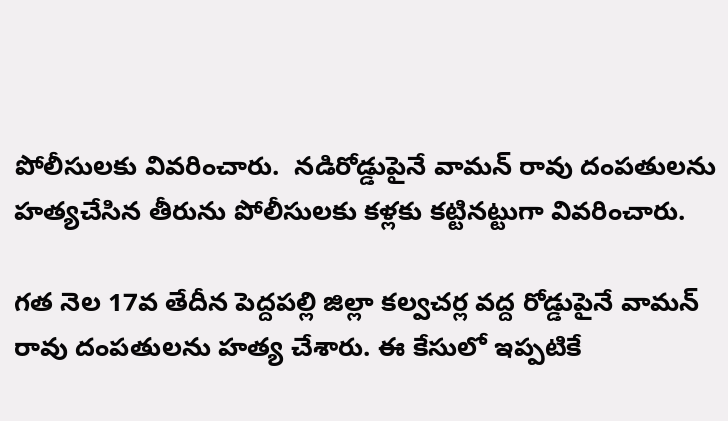పోలీసులకు వివరించారు.  నడిరోడ్డుపైనే వామన్ రావు దంపతులను హత్యచేసిన తీరును పోలీసులకు కళ్లకు కట్టినట్టుగా వివరించారు.

గత నెల 17వ తేదీన పెద్దపల్లి జిల్లా కల్వచర్ల వద్ద రోడ్డుపైనే వామన్ రావు దంపతులను హత్య చేశారు. ఈ కేసులో ఇప్పటికే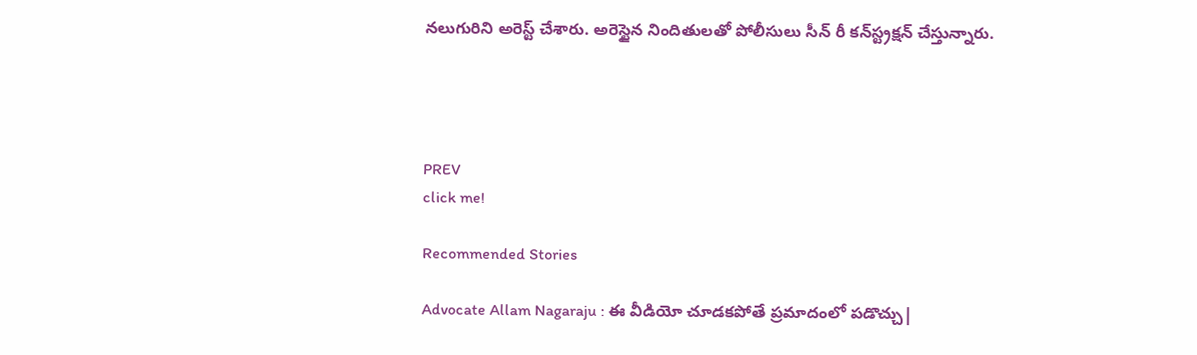నలుగురిని అరెస్ట్ చేశారు. అరెస్టైన నిందితులతో పోలీసులు సీన్ రీ కన్‌స్ట్రక్షన్ చేస్తున్నారు.




PREV
click me!

Recommended Stories

Advocate Allam Nagaraju : ఈ వీడియో చూడకపోతే ప్రమాదంలో పడొచ్చు|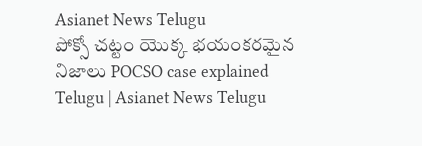Asianet News Telugu
పోక్సో చట్టం యొక్క భయంకరమైన నిజాలు POCSO case explained Telugu | Asianet News Telugu